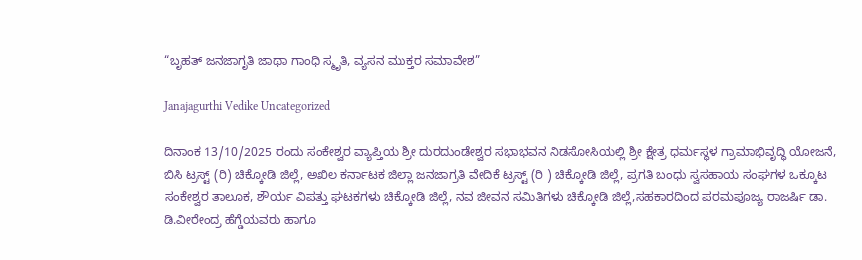“ಬೃಹತ್ ಜನಜಾಗೃತಿ ಜಾಥಾ ಗಾಂಧಿ ಸ್ಮೃತಿ, ವ್ಯಸನ ಮುಕ್ತರ ಸಮಾವೇಶ”

Janajagurthi Vedike Uncategorized

ದಿನಾಂಕ 13/10/2025 ರಂದು ಸಂಕೇಶ್ವರ ವ್ಯಾಪ್ತಿಯ ಶ್ರೀ ದುರದುಂಡೇಶ್ವರ ಸಭಾಭವನ ನಿಡಸೋಸಿಯಲ್ಲಿ ಶ್ರೀ ಕ್ಷೇತ್ರ ಧರ್ಮಸ್ಥಳ ಗ್ರಾಮಾಭಿವೃದ್ಧಿ ಯೋಜನೆ, ಬಿಸಿ ಟ್ರಸ್ಟ್ (ರಿ) ಚಿಕ್ಕೋಡಿ ಜಿಲ್ಲೆ, ಅಖಿಲ ಕರ್ನಾಟಕ ಜಿಲ್ಲಾ ಜನಜಾಗ್ರತಿ ವೇದಿಕೆ ಟ್ರಸ್ಟ್ (ರಿ ) ಚಿಕ್ಕೋಡಿ ಜಿಲ್ಲೆ, ಪ್ರಗತಿ ಬಂಧು ಸ್ವಸಹಾಯ ಸಂಘಗಳ ಒಕ್ಕೂಟ ಸಂಕೇಶ್ವರ ತಾಲೂಕ, ಶೌರ್ಯ ವಿಪತ್ತು ಘಟಕಗಳು ಚಿಕ್ಕೋಡಿ ಜಿಲ್ಲೆ, ನವ ಜೀವನ ಸಮಿತಿಗಳು ಚಿಕ್ಕೋಡಿ ಜಿಲ್ಲೆ,ಸಹಕಾರದಿಂದ ಪರಮಪೂಜ್ಯ ರಾಜರ್ಷಿ ಡಾ. ಡಿ.ವೀರೇಂದ್ರ ಹೆಗ್ಡೆಯವರು ಹಾಗೂ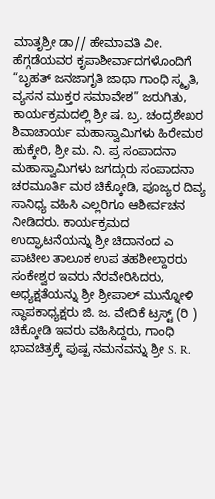ಮಾತೃಶ್ರೀ ಡಾ// ಹೇಮಾವತಿ ವೀ. ಹೆಗ್ಗಡೆಯವರ ಕೃಪಾಶೀರ್ವಾದಗಳೊಂದಿಗೆ “ಬೃಹತ್ ಜನಜಾಗೃತಿ ಜಾಥಾ ಗಾಂಧಿ ಸ್ಮೃತಿ, ವ್ಯಸನ ಮುಕ್ತರ ಸಮಾವೇಶ” ಜರುಗಿತು, ಕಾರ್ಯಕ್ರಮದಲ್ಲಿ ಶ್ರೀ ಷ. ಬ್ರ. ಚಂದ್ರಶೇಖರ ಶಿವಾಚಾರ್ಯ ಮಹಾಸ್ವಾಮಿಗಳು ಹಿರೇಮಠ ಹುಕ್ಕೇರಿ, ಶ್ರೀ ಮ. ನಿ. ಪ್ರ ಸಂಪಾದನಾ ಮಹಾಸ್ವಾಮಿಗಳು ಜಗದ್ಗುರು ಸಂಪಾದನಾ ಚರಮೂರ್ತಿ ಮಠ ಚಿಕ್ಕೋಡಿ, ಪೂಜ್ಯರ ದಿವ್ಯ ಸಾನಿಧ್ಯ ವಹಿಸಿ ಎಲ್ಲರಿಗೂ ಆಶೀರ್ವಚನ ನೀಡಿದರು. ಕಾರ್ಯಕ್ರಮದ ಉದ್ಘಾಟನೆಯನ್ನು ಶ್ರೀ ಚಿದಾನಂದ ಎ ಪಾಟೀಲ ತಾಲೂಕ ಉಪ ತಹಶೀಲ್ದಾರರು ಸಂಕೇಶ್ವರ ಇವರು ನೆರವೇರಿಸಿದರು, ಅಧ್ಯಕ್ಷತೆಯನ್ನು ಶ್ರೀ ಶ್ರೀಪಾಲ್ ಮುನ್ನೋಳಿ ಸ್ಥಾಪಕಾಧ್ಯಕ್ಷರು ಜಿ. ಜ. ವೇದಿಕೆ ಟ್ರಸ್ಟ್ (ರಿ ) ಚಿಕ್ಕೋಡಿ ಇವರು ವಹಿಸಿದ್ದರು, ಗಾಂಧಿ ಭಾವಚಿತ್ರಕ್ಕೆ ಪುಷ್ಪ ನಮನವನ್ನು ಶ್ರೀ S. R.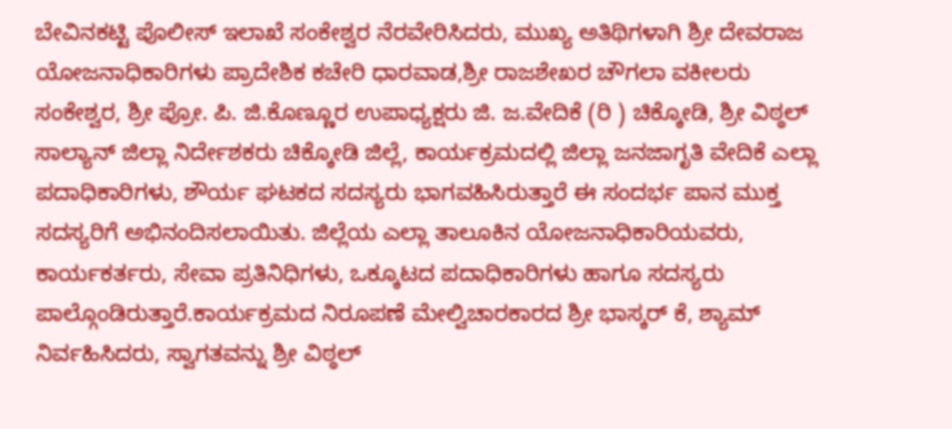ಬೇವಿನಕಟ್ಟಿ ಪೊಲೀಸ್ ಇಲಾಖೆ ಸಂಕೇಶ್ವರ ನೆರವೇರಿಸಿದರು, ಮುಖ್ಯ ಅತಿಥಿಗಳಾಗಿ ಶ್ರೀ ದೇವರಾಜ ಯೋಜನಾಧಿಕಾರಿಗಳು ಪ್ರಾದೇಶಿಕ ಕಚೇರಿ ಧಾರವಾಡ,ಶ್ರೀ ರಾಜಶೇಖರ ಚೌಗಲಾ ವಕೀಲರು ಸಂಕೇಶ್ವರ, ಶ್ರೀ ಪ್ರೋ. ಪಿ. ಜಿ.ಕೊಣ್ಣೂರ ಉಪಾಧ್ಯಕ್ಷರು ಜಿ. ಜ.ವೇದಿಕೆ (ರಿ ) ಚಿಕ್ಕೋಡಿ, ಶ್ರೀ ವಿಠ್ಠಲ್ ಸಾಲ್ಯಾನ್ ಜಿಲ್ಲಾ ನಿರ್ದೇಶಕರು ಚಿಕ್ಕೋಡಿ ಜಿಲ್ಲೆ, ಕಾರ್ಯಕ್ರಮದಲ್ಲಿ ಜಿಲ್ಲಾ ಜನಜಾಗೃತಿ ವೇದಿಕೆ ಎಲ್ಲಾ ಪದಾಧಿಕಾರಿಗಳು, ಶೌರ್ಯ ಘಟಕದ ಸದಸ್ಯರು ಭಾಗವಹಿಸಿರುತ್ತಾರೆ ಈ ಸಂದರ್ಭ ಪಾನ ಮುಕ್ತ ಸದಸ್ಯರಿಗೆ ಅಭಿನಂದಿಸಲಾಯಿತು. ಜಿಲ್ಲೆಯ ಎಲ್ಲಾ ತಾಲೂಕಿನ ಯೋಜನಾಧಿಕಾರಿಯವರು, ಕಾರ್ಯಕರ್ತರು, ಸೇವಾ ಪ್ರತಿನಿಧಿಗಳು, ಒಕ್ಕೂಟದ ಪದಾಧಿಕಾರಿಗಳು ಹಾಗೂ ಸದಸ್ಯರು ಪಾಲ್ಗೊಂಡಿರುತ್ತಾರೆ.ಕಾರ್ಯಕ್ರಮದ ನಿರೂಪಣೆ ಮೇಲ್ವಿಚಾರಕಾರದ ಶ್ರೀ ಭಾಸ್ಕರ್ ಕೆ, ಶ್ಯಾಮ್ ನಿರ್ವಹಿಸಿದರು, ಸ್ವಾಗತವನ್ನು ಶ್ರೀ ವಿಠ್ಠಲ್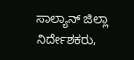ಸಾಲ್ಯಾನ್ ಜಿಲ್ಲಾ ನಿರ್ದೇಶಕರು,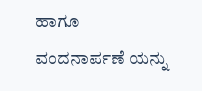ಹಾಗೂ ವಂದನಾರ್ಪಣೆ ಯನ್ನು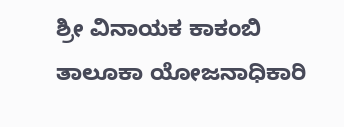ಶ್ರೀ ವಿನಾಯಕ ಕಾಕಂಬಿ ತಾಲೂಕಾ ಯೋಜನಾಧಿಕಾರಿ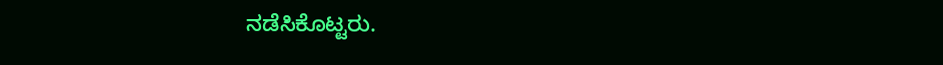ನಡೆಸಿಕೊಟ್ಟರು.